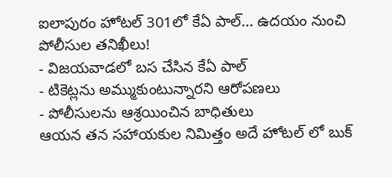ఐలాపురం హోటల్ 301లో కేఏ పాల్... ఉదయం నుంచి పోలీసుల తనిఖీలు!
- విజయవాడలో బస చేసిన కేఏ పాల్
- టికెట్లను అమ్ముకుంటున్నారని ఆరోపణలు
- పోలీసులను ఆశ్రయించిన బాధితులు
ఆయన తన సహాయకుల నిమిత్తం అదే హోటల్ లో బుక్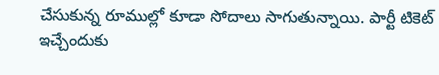చేసుకున్న రూముల్లో కూడా సోదాలు సాగుతున్నాయి. పార్టీ టికెట్ ఇచ్చేందుకు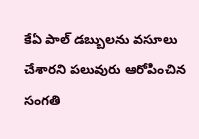కేఏ పాల్ డబ్బులను వసూలు చేశారని పలువురు ఆరోపించిన సంగతి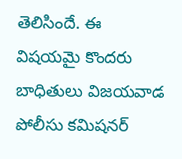తెలిసిందే. ఈ విషయమై కొందరు బాధితులు విజయవాడ పోలీసు కమిషనర్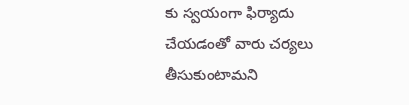కు స్వయంగా ఫిర్యాదు చేయడంతో వారు చర్యలు తీసుకుంటామని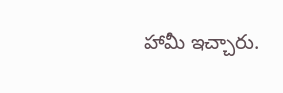హామీ ఇచ్చారు.